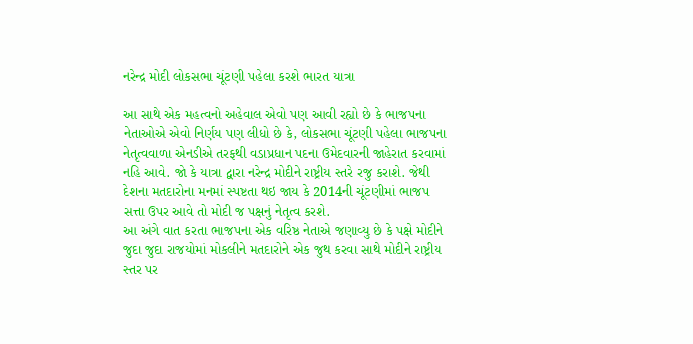નરેન્દ્ર મોદી લોકસભા ચૂંટણી પહેલા કરશે ભારત યાત્રા

આ સાથે એક મહત્વનો અહેવાલ એવો પણ આવી રહ્યો છે કે ભાજપના નેતાઓએ એવો નિર્ણય પણ લીધો છે કે, લોકસભા ચૂંટણી પહેલા ભાજપના નેતૃત્વવાળા એનડીએ તરફથી વડાપ્રધાન પદના ઉમેદવારની જાહેરાત કરવામાં નહિ આવે. જો કે યાત્રા દ્વારા નરેન્દ્ર મોદીને રાષ્ટ્રીય સ્તરે રજુ કરાશે. જેથી દેશના મતદારોના મનમાં સ્પષ્ટતા થઇ જાય કે 2014ની ચૂંટણીમાં ભાજપ સત્તા ઉપર આવે તો મોદી જ પક્ષનું નેતૃત્વ કરશે.
આ અંગે વાત કરતા ભાજપના એક વરિષ્ઠ નેતાએ જણાવ્યુ છે કે પક્ષે મોદીને જુદા જુદા રાજયોમાં મોકલીને મતદારોને એક જુથ કરવા સાથે મોદીને રાષ્ટ્રીય સ્તર પર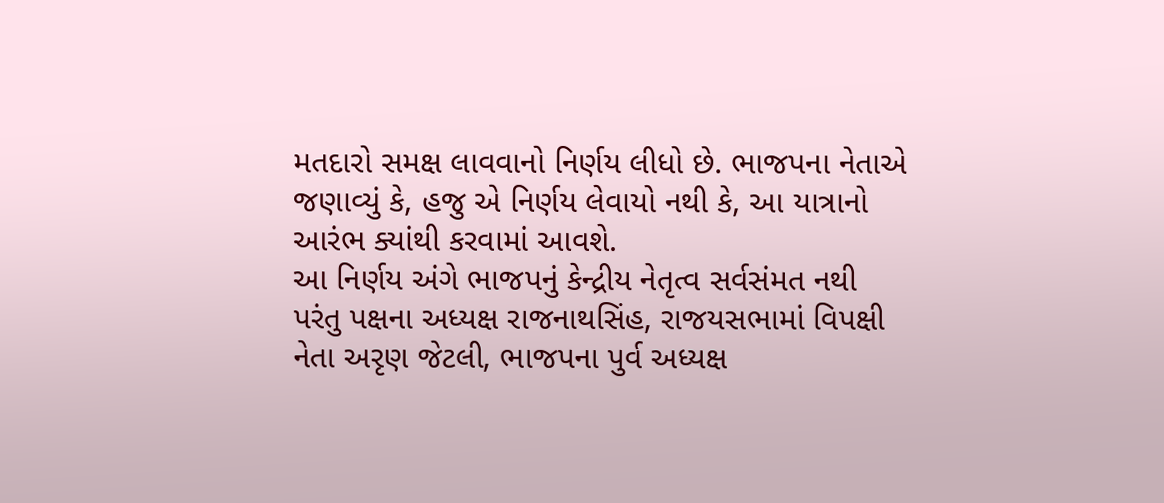મતદારો સમક્ષ લાવવાનો નિર્ણય લીધો છે. ભાજપના નેતાએ જણાવ્યું કે, હજુ એ નિર્ણય લેવાયો નથી કે, આ યાત્રાનો આરંભ ક્યાંથી કરવામાં આવશે.
આ નિર્ણય અંગે ભાજપનું કેન્દ્રીય નેતૃત્વ સર્વસંમત નથી પરંતુ પક્ષના અધ્યક્ષ રાજનાથસિંહ, રાજયસભામાં વિપક્ષી નેતા અરૃણ જેટલી, ભાજપના પુર્વ અધ્યક્ષ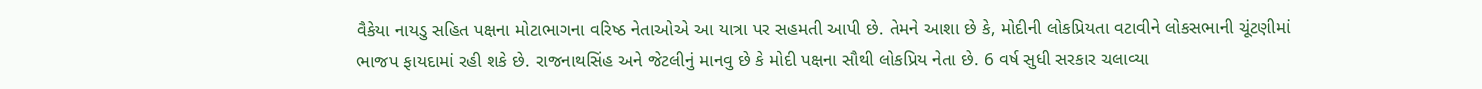વૈકેયા નાયડુ સહિત પક્ષના મોટાભાગના વરિષ્ઠ નેતાઓએ આ યાત્રા પર સહમતી આપી છે. તેમને આશા છે કે, મોદીની લોકપ્રિયતા વટાવીને લોકસભાની ચૂંટણીમાં ભાજપ ફાયદામાં રહી શકે છે. રાજનાથસિંહ અને જેટલીનું માનવુ છે કે મોદી પક્ષના સૌથી લોકપ્રિય નેતા છે. 6 વર્ષ સુધી સરકાર ચલાવ્યા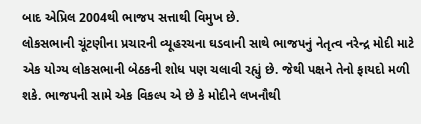બાદ એપ્રિલ 2004થી ભાજપ સત્તાથી વિમુખ છે.
લોકસભાની ચૂંટણીના પ્રચારની વ્યૂહરચના ઘડવાની સાથે ભાજપનું નેતૃત્વ નરેન્દ્ર મોદી માટે એક યોગ્ય લોકસભાની બેઠકની શોધ પણ ચલાવી રહ્યું છે. જેથી પક્ષને તેનો ફાયદો મળી શકે. ભાજપની સામે એક વિકલ્પ એ છે કે મોદીને લખનૌથી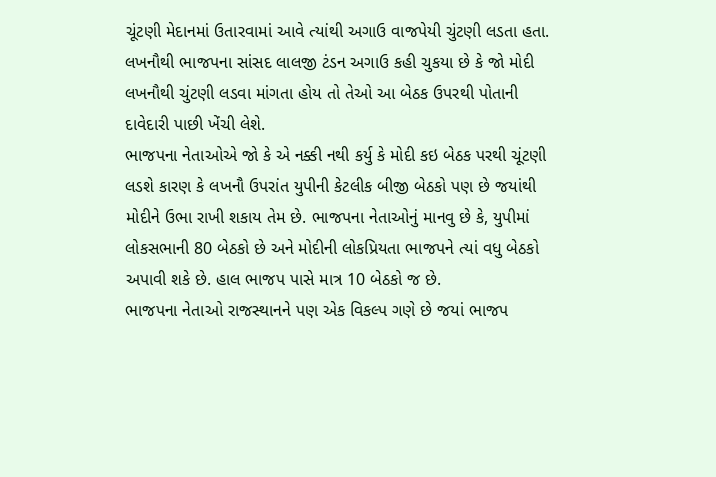ચૂંટણી મેદાનમાં ઉતારવામાં આવે ત્યાંથી અગાઉ વાજપેયી ચુંટણી લડતા હતા. લખનૌથી ભાજપના સાંસદ લાલજી ટંડન અગાઉ કહી ચુકયા છે કે જો મોદી લખનૌથી ચુંટણી લડવા માંગતા હોય તો તેઓ આ બેઠક ઉપરથી પોતાની દાવેદારી પાછી ખેંચી લેશે.
ભાજપના નેતાઓએ જો કે એ નક્કી નથી કર્યુ કે મોદી કઇ બેઠક પરથી ચૂંટણી લડશે કારણ કે લખનૌ ઉપરાંત યુપીની કેટલીક બીજી બેઠકો પણ છે જયાંથી મોદીને ઉભા રાખી શકાય તેમ છે. ભાજપના નેતાઓનું માનવુ છે કે, યુપીમાં લોકસભાની 80 બેઠકો છે અને મોદીની લોકપ્રિયતા ભાજપને ત્યાં વધુ બેઠકો અપાવી શકે છે. હાલ ભાજપ પાસે માત્ર 10 બેઠકો જ છે.
ભાજપના નેતાઓ રાજસ્થાનને પણ એક વિકલ્પ ગણે છે જયાં ભાજપ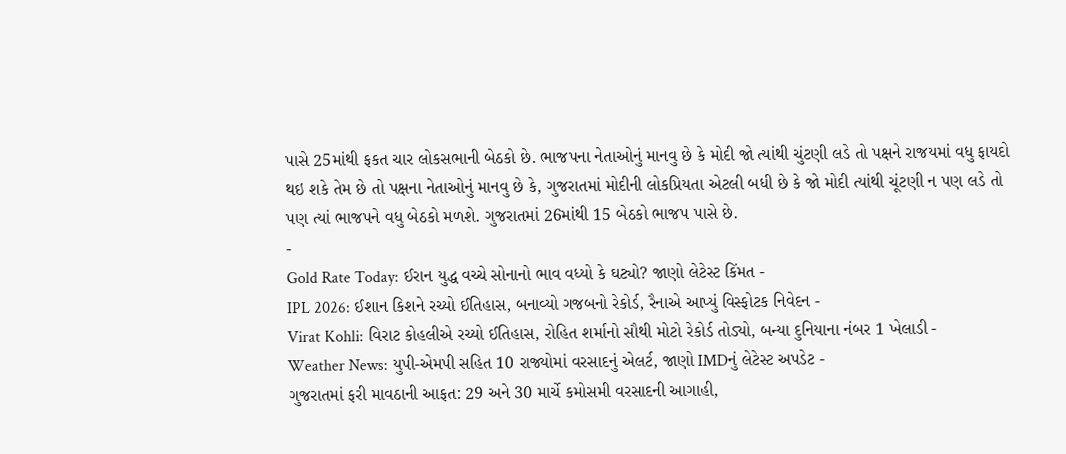પાસે 25માંથી ફકત ચાર લોકસભાની બેઠકો છે. ભાજપના નેતાઓનું માનવુ છે કે મોદી જો ત્યાંથી ચુંટણી લડે તો પક્ષને રાજયમાં વધુ ફાયદો થઇ શકે તેમ છે તો પક્ષના નેતાઓનું માનવુ છે કે, ગુજરાતમાં મોદીની લોકપ્રિયતા એટલી બધી છે કે જો મોદી ત્યાંથી ચૂંટણી ન પણ લડે તો પણ ત્યાં ભાજપને વધુ બેઠકો મળશે. ગુજરાતમાં 26માંથી 15 બેઠકો ભાજપ પાસે છે.
-
Gold Rate Today: ઈરાન યુદ્ધ વચ્ચે સોનાનો ભાવ વધ્યો કે ઘટ્યો? જાણો લેટેસ્ટ કિંમત -
IPL 2026: ઈશાન કિશને રચ્યો ઈતિહાસ, બનાવ્યો ગજબનો રેકોર્ડ, રૈનાએ આપ્યું વિસ્ફોટક નિવેદન -
Virat Kohli: વિરાટ કોહલીએ રચ્યો ઈતિહાસ, રોહિત શર્માનો સૌથી મોટો રેકોર્ડ તોડ્યો, બન્યા દુનિયાના નંબર 1 ખેલાડી -
Weather News: યુપી-એમપી સહિત 10 રાજ્યોમાં વરસાદનું એલર્ટ, જાણો IMDનું લેટેસ્ટ અપડેટ -
ગુજરાતમાં ફરી માવઠાની આફત: 29 અને 30 માર્ચે કમોસમી વરસાદની આગાહી,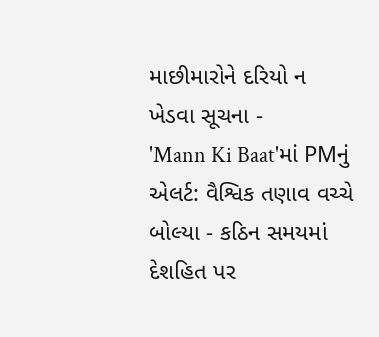માછીમારોને દરિયો ન ખેડવા સૂચના -
'Mann Ki Baat'માં PMનું એલર્ટ: વૈશ્વિક તણાવ વચ્ચે બોલ્યા - કઠિન સમયમાં દેશહિત પર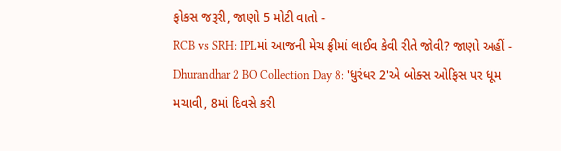ફોકસ જરૂરી, જાણો 5 મોટી વાતો -
RCB vs SRH: IPLમાં આજની મેચ ફ્રીમાં લાઈવ કેવી રીતે જોવી? જાણો અહીં -
Dhurandhar 2 BO Collection Day 8: 'ધુરંધર 2'એ બોક્સ ઓફિસ પર ધૂમ મચાવી, 8માં દિવસે કરી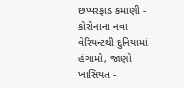છપ્પરફાડ કમાણી -
કોરોનાના નવા વેરિયન્ટથી દુનિયામાં હંગામો, જાણો ખાસિયત -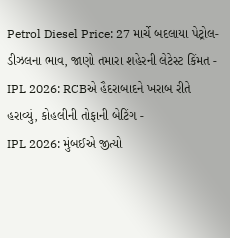Petrol Diesel Price: 27 માર્ચે બદલાયા પેટ્રોલ-ડીઝલના ભાવ, જાણો તમારા શહેરની લેટેસ્ટ કિંમત -
IPL 2026: RCBએ હૈદરાબાદને ખરાબ રીતે હરાવ્યું, કોહલીની તોફાની બેટિંગ -
IPL 2026: મુંબઈએ જીત્યો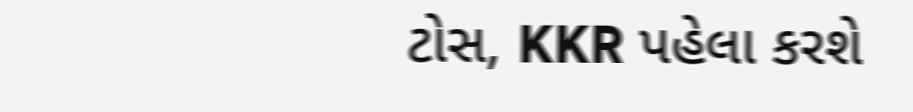ટોસ, KKR પહેલા કરશે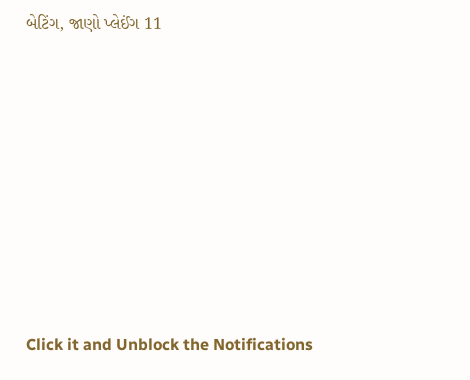બેટિંગ, જાણો પ્લેઈંગ 11









Click it and Unblock the Notifications